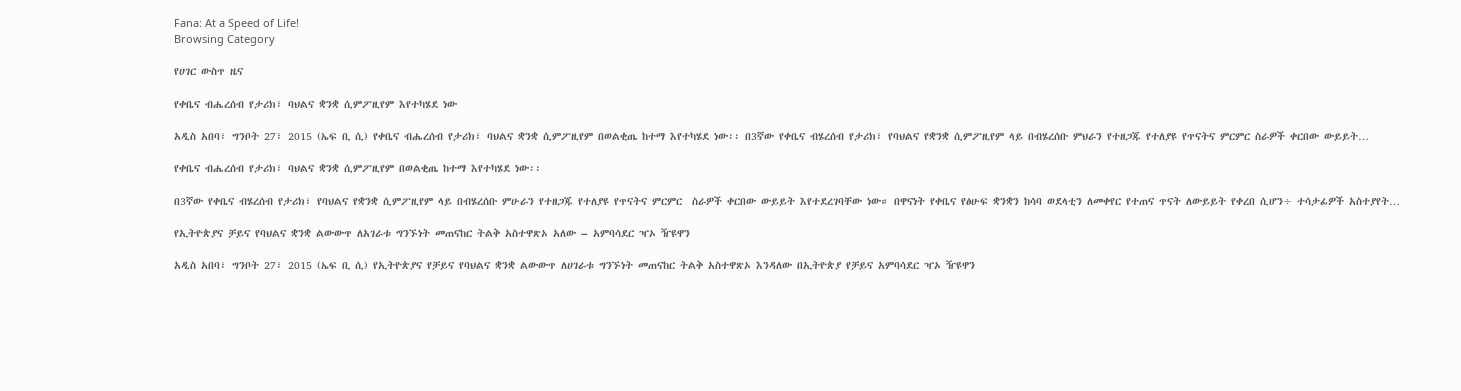Fana: At a Speed of Life!
Browsing Category

የሀገር ውስጥ ዜና

የቀቤና ብሔረሰብ የታሪክ፣ ባህልና ቋንቋ ሲምፖዚየም እየተካሄደ ነው

አዲስ አበባ፣ ግንቦት 27፣ 2015 (ኤፍ ቢ ሲ) የቀቤና ብሔረሰብ የታሪክ፣ ባህልና ቋንቋ ሲምፖዚየም በወልቂጤ ከተማ እየተካሄደ ነው፡፡ በ3ኛው የቀቤና ብሄረሰብ የታሪክ፣ የባህልና የቋንቋ ሲምፖዚየም ላይ በብሄረሰቡ ምህራን የተዘጋጁ የተለያዩ የጥናትና ምርምር ስራዎች ቀርበው ውይይት…

የቀቤና ብሔረሰብ የታሪክ፣ ባህልና ቋንቋ ሲምፖዚየም በወልቂጤ ከተማ እየተካሄደ ነው፡፡

በ3ኛው የቀቤና ብሄረሰብ የታሪክ፣ የባህልና የቋንቋ ሲምፖዚየም ላይ በብሄረሰቡ ምሁራን የተዘጋጁ የተለያዩ የጥናትና ምርምር  ስራዎች ቀርበው ውይይት እየተደረገባቸው ነው። በዋናነት የቀቤና የፅሁፍ ቋንቋን ከሳባ ወደላቲን ለመቀየር የተጠና ጥናት ለውይይት የቀረበ ሲሆን÷ ተሳታፊዎች አስተያየት…

የኢትዮጵያና ቻይና የባህልና ቋንቋ ልውውጥ ለአገራቱ ግንኙነት መጠናከር ትልቅ አስተዋጽኦ አለው – አምባሳደር ዣኦ ዥዩዋን

አዲስ አበባ፣ ግንቦት 27፣ 2015 (ኤፍ ቢ ሲ) የኢትዮጵያና የቻይና የባህልና ቋንቋ ልውውጥ ለሀገራቱ ግንኙነት መጠናከር ትልቅ አስተዋጽኦ እንዳለው በኢትዮጵያ የቻይና አምባሳደር ዣኦ ዥዩዋን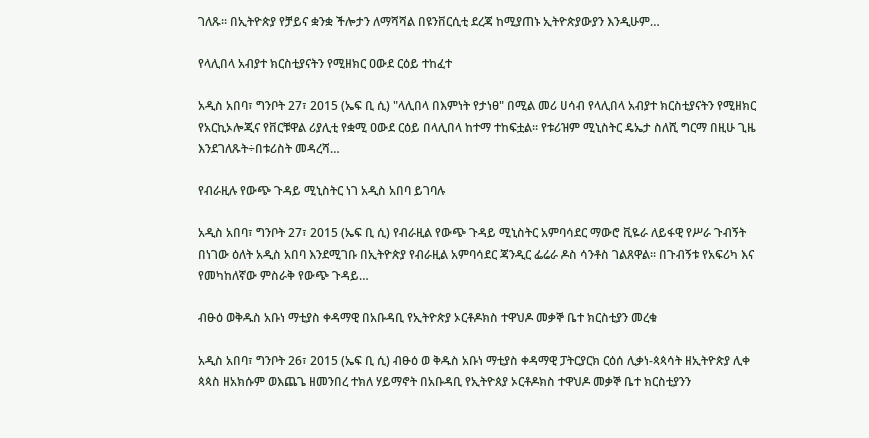ገለጹ። በኢትዮጵያ የቻይና ቋንቋ ችሎታን ለማሻሻል በዩንቨርሲቲ ደረጃ ከሚያጠኑ ኢትዮጵያውያን እንዲሁም…

የላሊበላ አብያተ ክርስቲያናትን የሚዘክር ዐውደ ርዕይ ተከፈተ

አዲስ አበባ፣ ግንቦት 27፣ 2015 (ኤፍ ቢ ሲ) "ላሊበላ በእምነት የታነፀ" በሚል መሪ ሀሳብ የላሊበላ አብያተ ክርስቲያናትን የሚዘክር የአርኪኦሎጂና የቨርቹዋል ሪያሊቲ የቋሚ ዐውደ ርዕይ በላሊበላ ከተማ ተከፍቷል። የቱሪዝም ሚኒስትር ዴኤታ ስለሺ ግርማ በዚሁ ጊዜ እንደገለጹት÷በቱሪስት መዳረሻ…

የብራዚሉ የውጭ ጉዳይ ሚኒስትር ነገ አዲስ አበባ ይገባሉ

አዲስ አበባ፣ ግንቦት 27፣ 2015 (ኤፍ ቢ ሲ) የብራዚል የውጭ ጉዳይ ሚኒስትር አምባሳደር ማውሮ ቪዬራ ለይፋዊ የሥራ ጉብኝት በነገው ዕለት አዲስ አበባ እንደሚገቡ በኢትዮጵያ የብራዚል አምባሳደር ጃንዲር ፌሬራ ዶስ ሳንቶስ ገልጸዋል፡፡ በጉብኝቱ የአፍሪካ እና የመካከለኛው ምስራቅ የውጭ ጉዳይ…

ብፁዕ ወቅዱስ አቡነ ማቲያስ ቀዳማዊ በአቡዳቢ የኢትዮጵያ ኦርቶዶክስ ተዋህዶ መቃኞ ቤተ ክርስቲያን መረቁ

አዲስ አበባ፣ ግንቦት 26፣ 2015 (ኤፍ ቢ ሲ) ብፁዕ ወ ቅዱስ አቡነ ማቲያስ ቀዳማዊ ፓትርያርክ ርዕሰ ሊቃነ-ጳጳሳት ዘኢትዮጵያ ሊቀ ጳጳስ ዘአክሱም ወእጨጌ ዘመንበረ ተክለ ሃይማኖት በአቡዳቢ የኢትዮጰያ ኦርቶዶክስ ተዋህዶ መቃኞ ቤተ ክርስቲያንን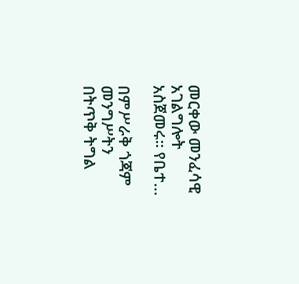መርቀው መንፈሳዊ አገልግሎት አስጀመሩ። የቤተ…

በምሥራቅ ጎጃም መንግሥትን በትጥቅ ትግል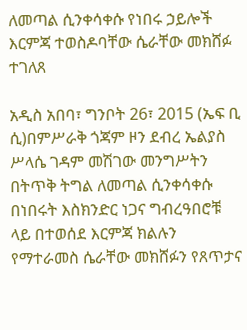ለመጣል ሲንቀሳቀሱ የነበሩ ኃይሎች እርምጃ ተወስዶባቸው ሴራቸው መክሸፉ ተገለጸ

አዲስ አበባ፣ ግንቦት 26፣ 2015 (ኤፍ ቢ ሲ)በምሥራቅ ጎጃም ዞን ደብረ ኤልያስ ሥላሴ ገዳም መሽገው መንግሥትን በትጥቅ ትግል ለመጣል ሲንቀሳቀሱ በነበሩት እስክንድር ነጋና ግብረዓበሮቹ ላይ በተወሰደ እርምጃ ክልሉን የማተራመስ ሴራቸው መክሸፉን የጸጥታና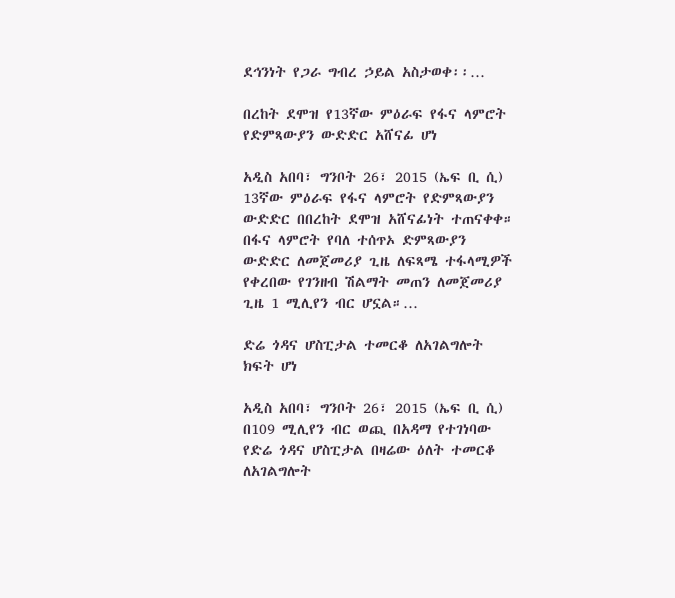ደኅንነት የጋራ ግብረ ኃይል አስታወቀ፡፡…

በረከት ደሞዝ የ13ኛው ምዕራፍ የፋና ላምሮት የድምጻውያን ውድድር አሸናፊ ሆነ

አዲስ አበባ፣ ግንቦት 26፣ 2015 (ኤፍ ቢ ሲ) 13ኛው ምዕራፍ የፋና ላምሮት የድምጻውያን ውድድር በበረከት ደሞዝ አሸናፊነት ተጠናቀቀ። በፋና ላምሮት የባለ ተሰጥኦ ድምጻውያን ውድድር ለመጀመሪያ ጊዜ ለፍጻሜ ተፋላሚዎች የቀረበው የገንዘብ ሽልማት መጠን ለመጀመሪያ ጊዜ 1 ሚሊየን ብር ሆኗል።…

ድሬ ጎዳና ሆስፒታል ተመርቆ ለአገልግሎት ክፍት ሆነ

አዲስ አበባ፣ ግንቦት 26፣ 2015 (ኤፍ ቢ ሲ) በ109 ሚሊየን ብር ወጪ በአዳማ የተገነባው የድሬ ጎዳና ሆስፒታል በዛሬው ዕለት ተመርቆ ለአገልግሎት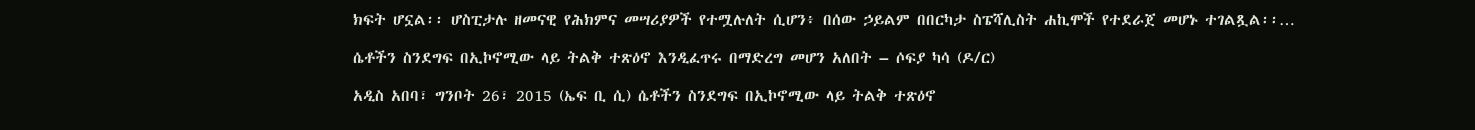ክፍት ሆኗል፡፡ ሆስፒታሉ ዘመናዊ የሕክምና መሣሪያዎች የተሟሉለት ሲሆን፥ በሰው ኃይልም በበርካታ ስፔሻሊስት ሐኪሞች የተደራጀ መሆኑ ተገልጿል፡፡…

ሴቶችን ስንደግፍ በኢኮኖሚው ላይ ትልቅ ተጽዕኖ እንዲፈጥሩ በማድረግ መሆን አለበት – ሶፍያ ካሳ (ዶ/ር)

አዲስ አበባ፣ ግንቦት 26፣ 2015 (ኤፍ ቢ ሲ) ሴቶችን ስንደግፍ በኢኮኖሚው ላይ ትልቅ ተጽዕኖ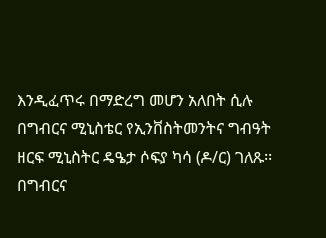እንዲፈጥሩ በማድረግ መሆን አለበት ሲሉ በግብርና ሚኒስቴር የኢንቨስትመንትና ግብዓት ዘርፍ ሚኒስትር ዴዔታ ሶፍያ ካሳ (ዶ/ር) ገለጹ፡፡ በግብርና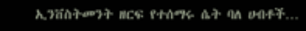ኢንቨስትመንት ዘርፍ የተሰማሩ ሴት ባለ ሀብቶች…